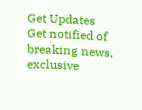Get Updates
Get notified of breaking news, exclusive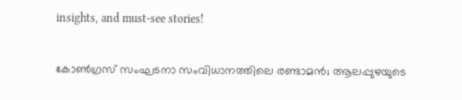insights, and must-see stories!

കോൺഗ്രസ് സംഘടനാ സംവിധാനത്തിലെ രണ്ടാമൻ; ആലപ്പുഴയുടെ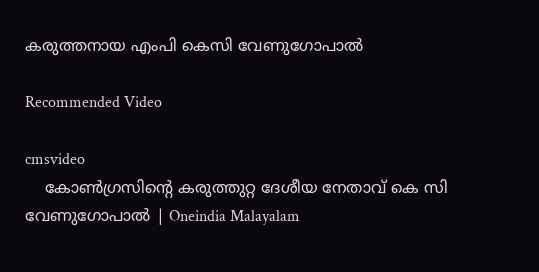കരുത്തനായ എംപി കെസി വേണുഗോപാൽ

Recommended Video

cmsvideo
    കോൺഗ്രസിന്റെ കരുത്തുറ്റ ദേശീയ നേതാവ് കെ സി വേണുഗോപാൽ | Oneindia Malayalam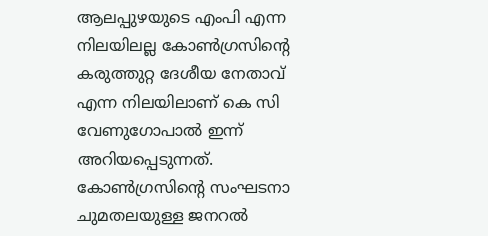ആലപ്പുഴയുടെ എംപി എന്ന നിലയിലല്ല കോൺഗ്രസിന്റെ കരുത്തുറ്റ ദേശീയ നേതാവ് എന്ന നിലയിലാണ് കെ സി വേണുഗോപാൽ ഇന്ന് അറിയപ്പെടുന്നത്. കോൺഗ്രസിന്റെ സംഘടനാ ചുമതലയുള്ള ജനറൽ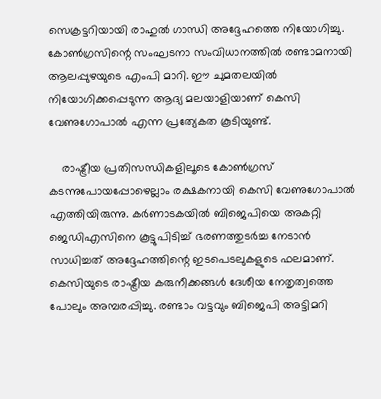സെക്രട്ടറിയായി രാഹുൽ ഗാന്ധി അദ്ദേഹത്തെ നിയോഗിച്ചു. കോൺഗ്രസിന്റെ സംഘടനാ സംവിധാനത്തിൽ രണ്ടാമനായി ആലപ്പുഴയുടെ എംപി മാറി. ഈ ചുമതലയിൽ നിയോഗിക്കപ്പെടുന്ന ആദ്യ മലയാളിയാണ് കെസി വേണുഗോപാൽ എന്ന പ്രത്യേകത കൂടിയുണ്ട്.

    രാഷ്ട്രീയ പ്രതിസന്ധികളിലൂടെ കോൺഗ്രസ് കടന്നുപോയപ്പോഴെല്ലാം രക്ഷകനായി കെസി വേണുഗോപാൽ എത്തിയിരുന്നു. കർണാടകയിൽ ബിജെപിയെ അകറ്റി ജെഡിഎസിനെ കൂട്ടുപിടിച്ച് ഭരണത്തുടർച്ച നേടാൻ സാധിച്ചത് അദ്ദേഹത്തിന്റെ ഇടപെടലുകളുടെ ഫലമാണ്. കെസിയുടെ രാഷ്ട്രീയ കരുനീക്കങ്ങൾ ദേശീയ നേതൃത്വത്തെ പോലും അമ്പരപ്പിച്ചു. രണ്ടാം വട്ടവും ബിജെപി അട്ടിമറി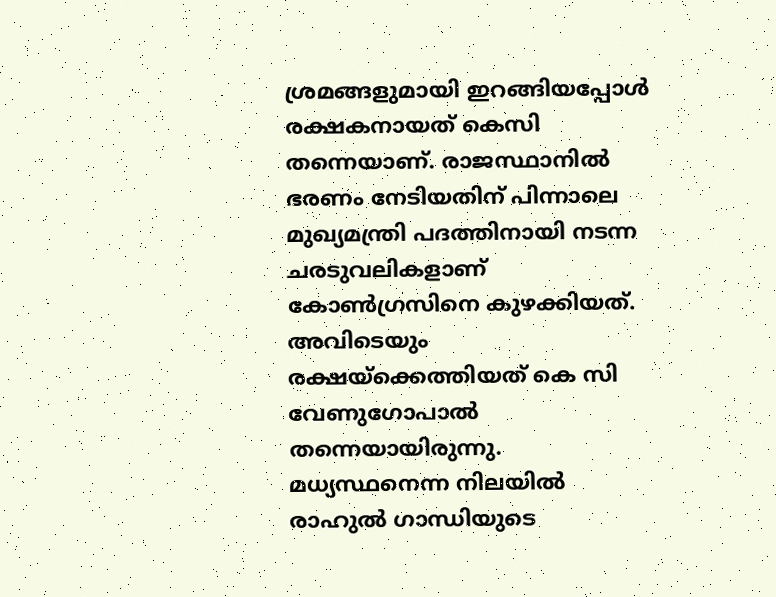ശ്രമങ്ങളുമായി ഇറങ്ങിയപ്പോൾ രക്ഷകനായത് കെസി തന്നെയാണ്. രാജസ്ഥാനിൽ ഭരണം നേടിയതിന് പിന്നാലെ മുഖ്യമന്ത്രി പദത്തിനായി നടന്ന ചരടുവലികളാണ് കോൺഗ്രസിനെ കുഴക്കിയത്. അവിടെയും രക്ഷയ്ക്കെത്തിയത് കെ സി വേണുഗോപാൽ തന്നെയായിരുന്നു. മധ്യസ്ഥനെന്ന നിലയിൽ രാഹുൽ ഗാന്ധിയുടെ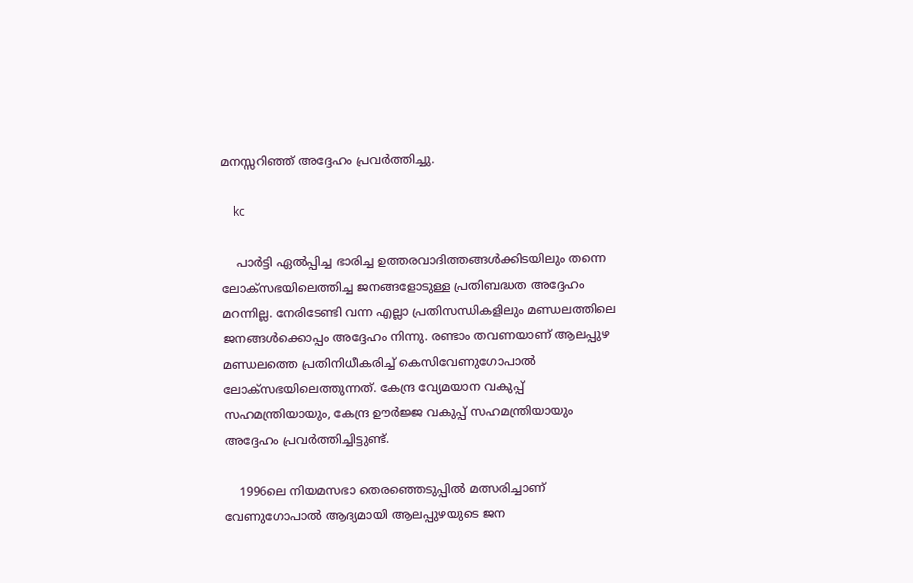മനസ്സറിഞ്ഞ് അദ്ദേഹം പ്രവർത്തിച്ചു.

    kc

    പാർട്ടി ഏൽപ്പിച്ച ഭാരിച്ച ഉത്തരവാദിത്തങ്ങൾക്കിടയിലും തന്നെ ലോക്സഭയിലെത്തിച്ച ജനങ്ങളോടുള്ള പ്രതിബദ്ധത അദ്ദേഹം മറന്നില്ല. നേരിടേണ്ടി വന്ന എല്ലാ പ്രതിസന്ധികളിലും മണ്ഡലത്തിലെ ജനങ്ങൾക്കൊപ്പം അദ്ദേഹം നിന്നു. രണ്ടാം തവണയാണ് ആലപ്പുഴ മണ്ഡലത്തെ പ്രതിനിധീകരിച്ച് കെസിവേണുഗോപാൽ ലോക്സഭയിലെത്തുന്നത്. കേന്ദ്ര വ്യേമയാന വകുപ്പ് സഹമന്ത്രിയായും, കേന്ദ്ര ഊർജ്ജ വകുപ്പ് സഹമന്ത്രിയായും അദ്ദേഹം പ്രവർത്തിച്ചിട്ടുണ്ട്.

    1996ലെ നിയമസഭാ തെരഞ്ഞെടുപ്പില്‍ മത്സരിച്ചാണ് വേണുഗോപാല്‍ ആദ്യമായി ആലപ്പുഴയുടെ ജന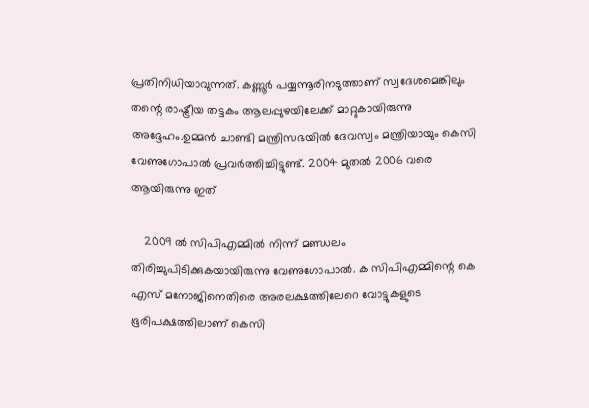പ്രതിനിധിയാവുന്നത്. കണ്ണൂർ പയ്യന്നൂരിനടുത്താണ് സ്വദേശമെങ്കിലും തന്റെ രാഷ്ട്രീയ തട്ടകം ആലപ്പുഴയിലേക്ക് മാറ്റുകായിരുന്നു അദ്ദേഹം.ഉമ്മന്‍ ചാണ്ടി മന്ത്രിസഭയില്‍ ദേവസ്വം മന്ത്രിയായും കെസി വേണുഗോപാല്‍ പ്രവര്‍ത്തിച്ചിട്ടുണ്ട്. 2004 മുതല്‍ 2006 വരെ ആയിരുന്നു ഇത്

    2009 ല്‍ സിപിഎമ്മില്‍ നിന്ന് മണ്ഡലം തിരിച്ചുപിടിക്കുകയായിരുന്നു വേണുഗോപാല്‍. ക സിപിഎമ്മിന്റെ കെ എസ് മനോജിനെതിരെ അരലക്ഷത്തിലേറെ വോട്ടുകളുടെ ഭൂരിപക്ഷത്തിലാണ് കെസി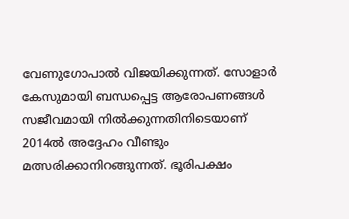വേണുഗോപാൽ വിജയിക്കുന്നത്. സോളാർ കേസുമായി ബന്ധപ്പെട്ട ആരോപണങ്ങൾ സജീവമായി നിൽക്കുന്നതിനിടെയാണ് 2014ൽ അദ്ദേഹം വീണ്ടും മത്സരിക്കാനിറങ്ങുന്നത്. ഭൂരിപക്ഷം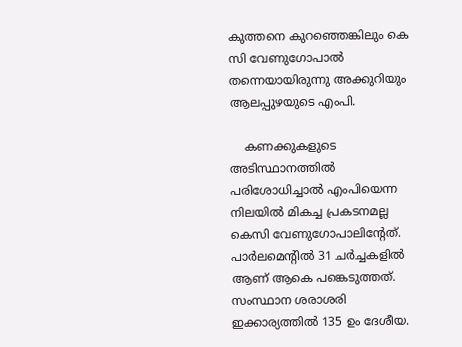കുത്തനെ കുറഞ്ഞെങ്കിലും കെ സി വേണുഗോപാൽ തന്നെയായിരുന്നു അക്കുറിയും ആലപ്പുഴയുടെ എംപി.

    കണക്കുകളുടെ അടിസ്ഥാനത്തിൽ പരിശോധിച്ചാൽ എംപിയെന്ന നിലയിൽ മികച്ച പ്രകടനമല്ല കെസി വേണുഗോപാലിന്റേത്. പാർലമെന്റിൽ 31 ചര്‍ച്ചകളില്‍ ആണ് ആകെ പങ്കെടുത്തത്. സംസ്ഥാന ശരാശരി ഇക്കാര്യത്തില്‍ 135 ഉം ദേശീയ.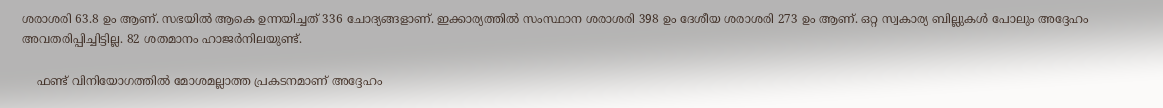ശരാശരി 63.8 ഉം ആണ്. സഭയില്‍ ആകെ ഉന്നയിച്ചത് 336 ചോദ്യങ്ങളാണ്. ഇക്കാര്യത്തില്‍ സംസ്ഥാന ശരാശരി 398 ഉം ദേശീയ ശരാശരി 273 ഉം ആണ്. ഒറ്റ സ്വകാര്യ ബില്ലുകൾ പോലും അദ്ദേഹം അവതരിപ്പിച്ചിട്ടില്ല. 82 ശതമാനം ഹാജര്‍നിലയുണ്ട്.

    ഫണ്ട് വിനിയോഗത്തിൽ മോശമല്ലാത്ത പ്രകടനമാണ് അദ്ദേഹം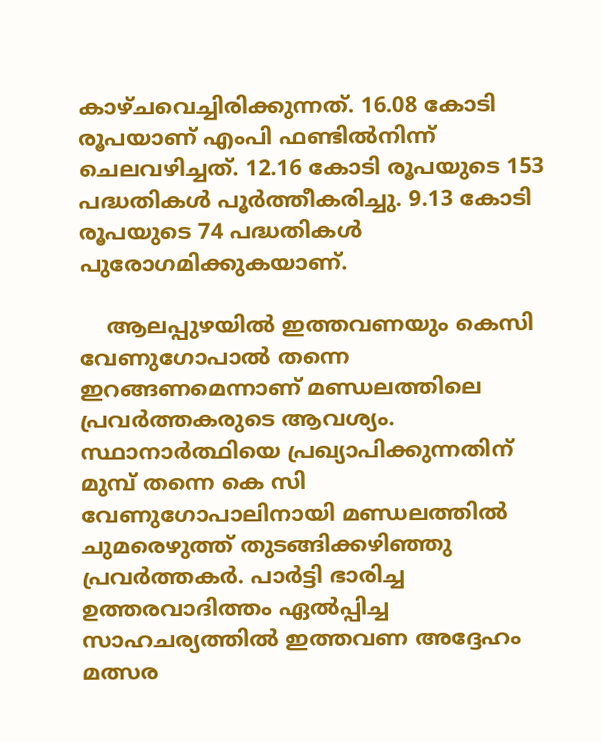കാഴ്ചവെച്ചിരിക്കുന്നത്. 16.08 കോടി രൂപയാണ് എംപി ഫണ്ടില്‍നിന്ന് ചെലവഴിച്ചത്. 12.16 കോടി രൂപയുടെ 153 പദ്ധതികള്‍ പൂര്‍ത്തീകരിച്ചു. 9.13 കോടി രൂപയുടെ 74 പദ്ധതികള്‍ പുരോഗമിക്കുകയാണ്.

    ആലപ്പുഴയിൽ ഇത്തവണയും കെസി വേണുഗോപാൽ തന്നെ ഇറങ്ങണമെന്നാണ് മണ്ഡലത്തിലെ പ്രവർത്തകരുടെ ആവശ്യം. സ്ഥാനാർത്ഥിയെ പ്രഖ്യാപിക്കുന്നതിന് മുമ്പ് തന്നെ കെ സി വേണുഗോപാലിനായി മണ്ഡലത്തിൽ ചുമരെഴുത്ത് തുടങ്ങിക്കഴിഞ്ഞു പ്രവർത്തകർ. പാർട്ടി ഭാരിച്ച ഉത്തരവാദിത്തം ഏൽപ്പിച്ച സാഹചര്യത്തിൽ ഇത്തവണ അദ്ദേഹം മത്സര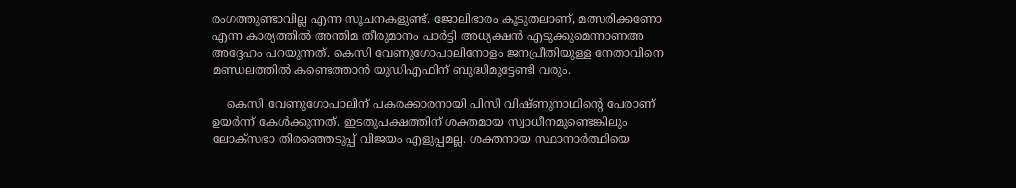രംഗത്തുണ്ടാവില്ല എന്ന സൂചനകളുണ്ട്. ജോലിഭാരം കൂടുതലാണ്, മത്സരിക്കണോ എന്ന കാര്യത്തിൽ അന്തിമ തീരുമാനം പാർട്ടി അധ്യക്ഷൻ എടുക്കുമെന്നാണഅ അദ്ദേഹം പറയുന്നത്. കെസി വേണുഗോപാലിനോളം ജനപ്രീതിയുള്ള നേതാവിനെ മണ്ഡലത്തിൽ കണ്ടെത്താൻ യുഡിഎഫിന് ബുദ്ധിമുട്ടേണ്ടി വരും.

    കെസി വേണുഗോപാലിന് പകരക്കാരനായി പിസി വിഷ്ണുനാഥിന്റെ പേരാണ് ഉയർന്ന് കേൾക്കുന്നത്. ഇടതുപക്ഷത്തിന് ശക്തമായ സ്വാധീനമുണ്ടെങ്കിലും ലോക്സഭാ തിരഞ്ഞെടുപ്പ് വിജയം എളുപ്പമല്ല. ശക്തനായ സ്ഥാനാർത്ഥിയെ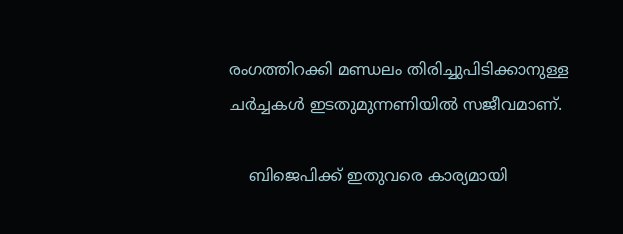രംഗത്തിറക്കി മണ്ഡലം തിരിച്ചുപിടിക്കാനുള്ള ചർച്ചകൾ ഇടതുമുന്നണിയിൽ സജീവമാണ്.

    ബിജെപിക്ക് ഇതുവരെ കാര്യമായി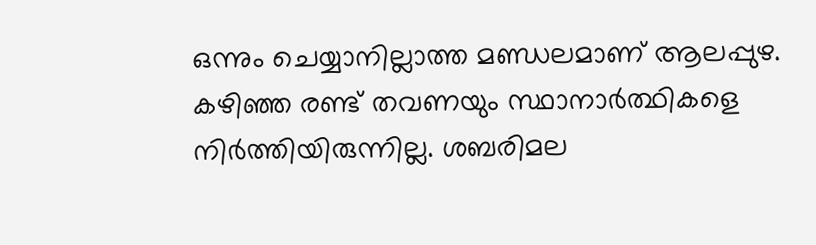ഒന്നും ചെയ്യാനില്ലാത്ത മണ്ഡലമാണ് ആലപ്പുഴ. കഴിഞ്ഞ രണ്ട് തവണയും സ്ഥാനാർത്ഥികളെ നിർത്തിയിരുന്നില്ല. ശബരിമല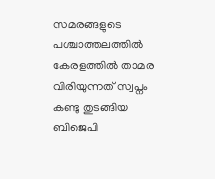സമരങ്ങളുടെ പശ്ചാത്തലത്തിൽ കേരളത്തിൽ താമര വിരിയുന്നത് സ്വപ്നം കണ്ടു തുടങ്ങിയ ബിജെപി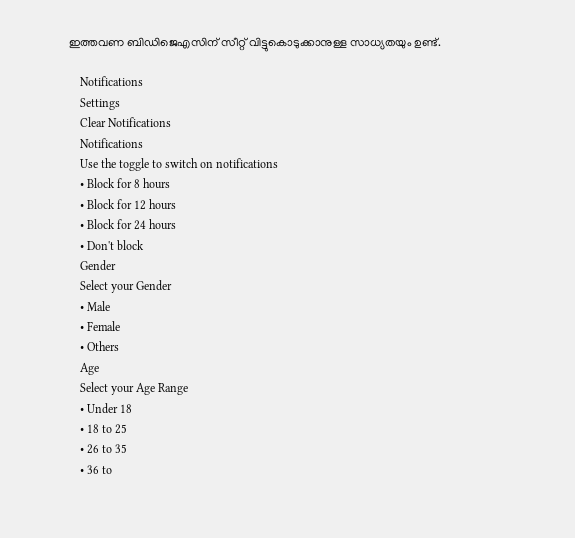ഇത്തവണ ബിഡിജെഎസിന് സീറ്റ് വിട്ടുകൊടുക്കാനുള്ള സാധ്യതയും ഉണ്ട്.

    Notifications
    Settings
    Clear Notifications
    Notifications
    Use the toggle to switch on notifications
    • Block for 8 hours
    • Block for 12 hours
    • Block for 24 hours
    • Don't block
    Gender
    Select your Gender
    • Male
    • Female
    • Others
    Age
    Select your Age Range
    • Under 18
    • 18 to 25
    • 26 to 35
    • 36 to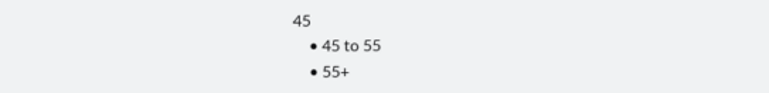45
    • 45 to 55
    • 55+